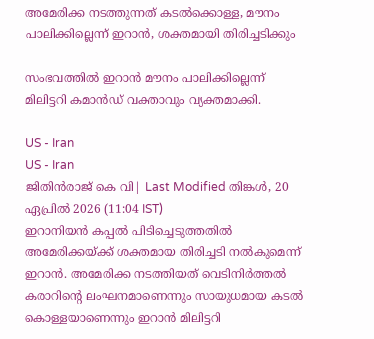അമേരിക്ക നടത്തുന്നത് കടൽക്കൊള്ള, മൗനം പാലിക്കില്ലെന്ന് ഇറാൻ, ശക്തമായി തിരിച്ചടിക്കും

സംഭവത്തില്‍ ഇറാന്‍ മൗനം പാലിക്കില്ലെന്ന് മിലിട്ടറി കമാന്‍ഡ് വക്താവും വ്യക്തമാക്കി.

US - Iran
US - Iran
ജിതിൻരാജ് കെ വി| Last Modified തിങ്കള്‍, 20 ഏപ്രില്‍ 2026 (11:04 IST)
ഇറാനിയന്‍ കപ്പല്‍ പിടിച്ചെടുത്തതില്‍ അമേരിക്കയ്ക്ക് ശക്തമായ തിരിച്ചടി നല്‍കുമെന്ന് ഇറാന്‍. അമേരിക്ക നടത്തിയത് വെടിനിര്‍ത്തല്‍ കരാറിന്റെ ലംഘനമാണെന്നും സായുധമായ കടല്‍ കൊള്ളയാണെന്നും ഇറാന്‍ മിലിട്ടറി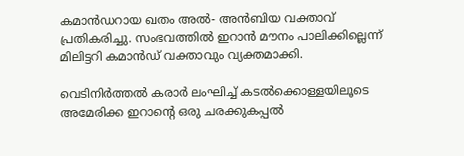കമാന്‍ഡറായ ഖതം അല്‍- അന്‍ബിയ വക്താവ് പ്രതികരിച്ചു. സംഭവത്തില്‍ ഇറാന്‍ മൗനം പാലിക്കില്ലെന്ന് മിലിട്ടറി കമാന്‍ഡ് വക്താവും വ്യക്തമാക്കി.

വെടിനിര്‍ത്തല്‍ കരാര്‍ ലംഘിച്ച് കടല്‍ക്കൊള്ളയിലൂടെ അമേരിക്ക ഇറാന്റെ ഒരു ചരക്കുകപ്പല്‍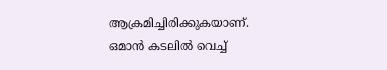ആക്രമിച്ചിരിക്കുകയാണ്. ഒമാന്‍ കടലില്‍ വെച്ച്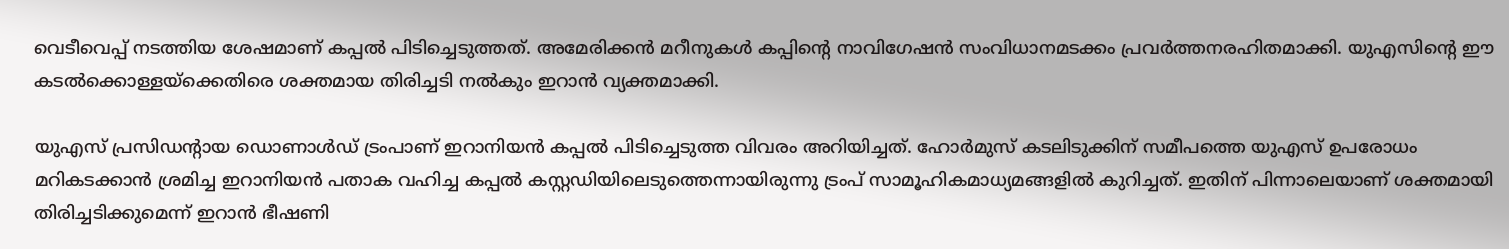വെടീവെപ്പ് നടത്തിയ ശേഷമാണ് കപ്പല്‍ പിടിച്ചെടുത്തത്. അമേരിക്കന്‍ മറീനുകള്‍ കപ്പിന്റെ നാവിഗേഷന്‍ സംവിധാനമടക്കം പ്രവര്‍ത്തനരഹിതമാക്കി. യുഎസിന്റെ ഈ കടല്‍ക്കൊള്ളയ്‌ക്കെതിരെ ശക്തമായ തിരിച്ചടി നല്‍കും ഇറാന്‍ വ്യക്തമാക്കി.

യുഎസ് പ്രസിഡന്റായ ഡൊണാള്‍ഡ് ട്രംപാണ് ഇറാനിയന്‍ കപ്പല്‍ പിടിച്ചെടുത്ത വിവരം അറിയിച്ചത്. ഹോര്‍മുസ് കടലിടുക്കിന് സമീപത്തെ യുഎസ് ഉപരോധം മറികടക്കാന്‍ ശ്രമിച്ച ഇറാനിയന്‍ പതാക വഹിച്ച കപ്പല്‍ കസ്റ്റഡിയിലെടുത്തെന്നായിരുന്നു ട്രംപ് സാമൂഹികമാധ്യമങ്ങളില്‍ കുറിച്ചത്. ഇതിന് പിന്നാലെയാണ് ശക്തമായി തിരിച്ചടിക്കുമെന്ന് ഇറാന്‍ ഭീഷണി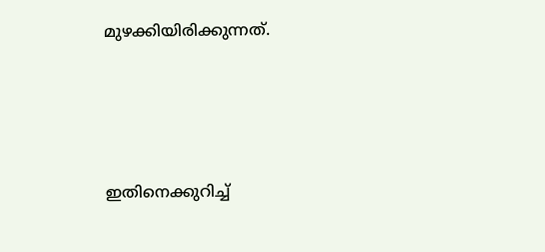മുഴക്കിയിരിക്കുന്നത്.




ഇതിനെക്കുറിച്ച്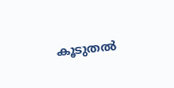കൂടുതല്‍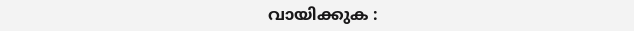വായിക്കുക :